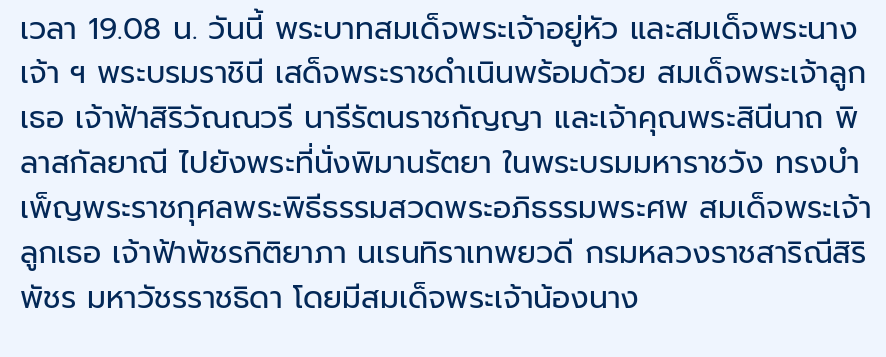เวลา 19.08 น. วันนี้ พระบาทสมเด็จพระเจ้าอยู่หัว และสมเด็จพระนางเจ้า ฯ พระบรมราชินี เสด็จพระราชดำเนินพร้อมด้วย สมเด็จพระเจ้าลูกเธอ เจ้าฟ้าสิริวัณณวรี นารีรัตนราชกัญญา และเจ้าคุณพระสินีนาถ พิลาสกัลยาณี ไปยังพระที่นั่งพิมานรัตยา ในพระบรมมหาราชวัง ทรงบำเพ็ญพระราชกุศลพระพิธีธรรมสวดพระอภิธรรมพระศพ สมเด็จพระเจ้าลูกเธอ เจ้าฟ้าพัชรกิติยาภา นเรนทิราเทพยวดี กรมหลวงราชสาริณีสิริพัชร มหาวัชรราชธิดา โดยมีสมเด็จพระเจ้าน้องนาง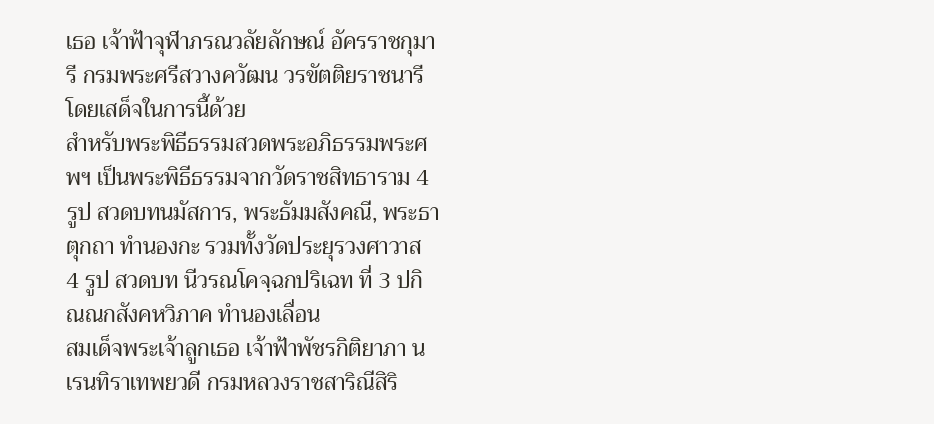เธอ เจ้าฟ้าจุฬาภรณวลัยลักษณ์ อัครราชกุมารี กรมพระศรีสวางควัฒน วรขัตติยราชนารี โดยเสด็จในการนี้ด้วย
สำหรับพระพิธีธรรมสวดพระอภิธรรมพระศพฯ เป็นพระพิธีธรรมจากวัดราชสิทธาราม 4 รูป สวดบทนมัสการ, พระธัมมสังคณี, พระธาตุกถา ทำนองกะ รวมทั้งวัดประยุรวงศาวาส 4 รูป สวดบท นีวรณโคจฺฉกปริเฉท ที่ 3 ปกิณณกสังคหวิภาค ทำนองเลื่อน
สมเด็จพระเจ้าลูกเธอ เจ้าฟ้าพัชรกิติยาภา นเรนทิราเทพยวดี กรมหลวงราชสาริณีสิริ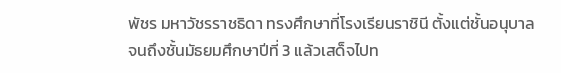พัชร มหาวัชรราชธิดา ทรงศึกษาที่โรงเรียนราชินี ตั้งแต่ชั้นอนุบาล จนถึงชั้นมัธยมศึกษาปีที่ 3 แล้วเสด็จไปท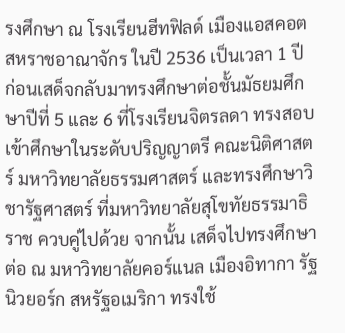รงศึกษา ณ โรงเรียนฮีทฟิลด์ เมืองแอสคอต สหราชอาณาจักร ในปี 2536 เป็นเวลา 1 ปี ก่อนเสด็จกลับมาทรงศึกษาต่อชั้นมัธยมศึกษาปีที่ 5 และ 6 ที่โรงเรียนจิตรลดา ทรงสอบเข้าศึกษาในระดับปริญญาตรี คณะนิติศาสตร์ มหาวิทยาลัยธรรมศาสตร์ และทรงศึกษาวิชารัฐศาสตร์ ที่มหาวิทยาลัยสุโขทัยธรรมาธิราช ควบคู่ไปด้วย จากนั้น เสด็จไปทรงศึกษาต่อ ณ มหาวิทยาลัยคอร์แนล เมืองอิทากา รัฐนิวยอร์ก สหรัฐอเมริกา ทรงใช้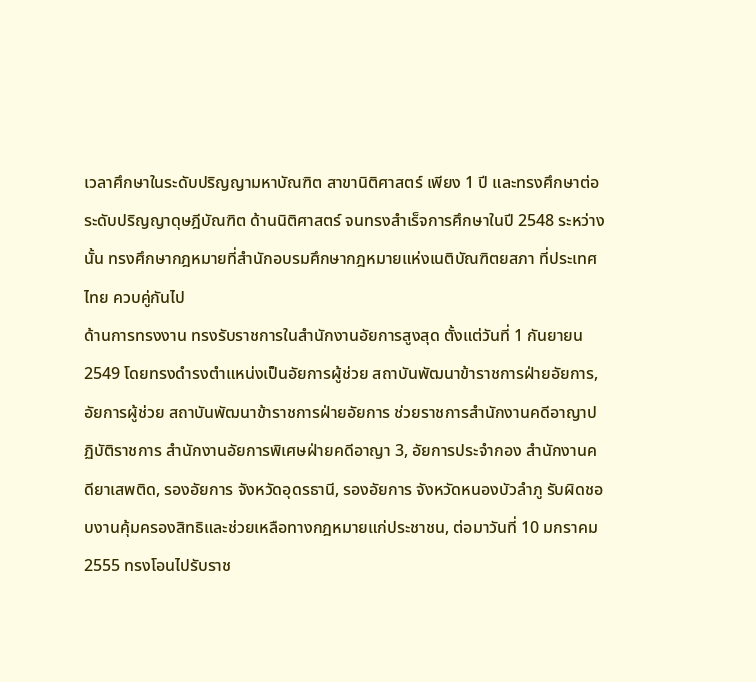เวลาศึกษาในระดับปริญญามหาบัณฑิต สาขานิติศาสตร์ เพียง 1 ปี และทรงศึกษาต่อระดับปริญญาดุษฎีบัณฑิต ด้านนิติศาสตร์ จนทรงสำเร็จการศึกษาในปี 2548 ระหว่างนั้น ทรงศึกษากฎหมายที่สำนักอบรมศึกษากฎหมายแห่งเนติบัณฑิตยสภา ที่ประเทศไทย ควบคู่กันไป
ด้านการทรงงาน ทรงรับราชการในสำนักงานอัยการสูงสุด ตั้งแต่วันที่ 1 กันยายน 2549 โดยทรงดำรงตำแหน่งเป็นอัยการผู้ช่วย สถาบันพัฒนาข้าราชการฝ่ายอัยการ, อัยการผู้ช่วย สถาบันพัฒนาข้าราชการฝ่ายอัยการ ช่วยราชการสำนักงานคดีอาญาปฏิบัติราชการ สำนักงานอัยการพิเศษฝ่ายคดีอาญา 3, อัยการประจำกอง สำนักงานคดียาเสพติด, รองอัยการ จังหวัดอุดรธานี, รองอัยการ จังหวัดหนองบัวลำภู รับผิดชอบงานคุ้มครองสิทธิและช่วยเหลือทางกฎหมายแก่ประชาชน, ต่อมาวันที่ 10 มกราคม 2555 ทรงโอนไปรับราช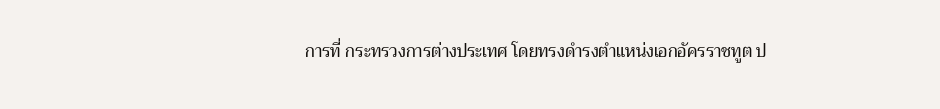การที่ กระทรวงการต่างประเทศ โดยทรงดำรงตำแหน่งเอกอัครราชทูต ป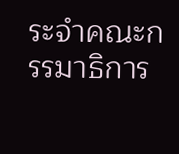ระจำคณะกรรมาธิการ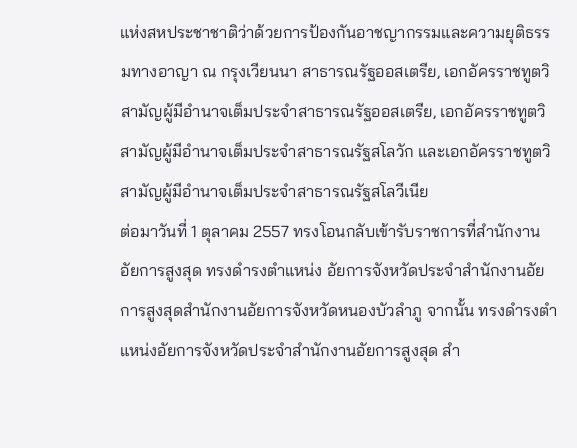แห่งสหประชาชาติว่าด้วยการป้องกันอาชญากรรมและความยุติธรรมทางอาญา ณ กรุงเวียนนา สาธารณรัฐออสเตรีย, เอกอัครราชทูตวิสามัญผู้มีอำนาจเต็มประจำสาธารณรัฐออสเตรีย, เอกอัครราชทูตวิสามัญผู้มีอำนาจเต็มประจำสาธารณรัฐสโลวัก และเอกอัครราชทูตวิสามัญผู้มีอำนาจเต็มประจำสาธารณรัฐสโลวีเนีย
ต่อมาวันที่ 1 ตุลาคม 2557 ทรงโอนกลับเข้ารับราชการที่สำนักงานอัยการสูงสุด ทรงดำรงตำแหน่ง อัยการจังหวัดประจำสำนักงานอัยการสูงสุดสำนักงานอัยการจังหวัดหนองบัวลำภู จากนั้น ทรงดำรงตำแหน่งอัยการจังหวัดประจำสำนักงานอัยการสูงสุด สำ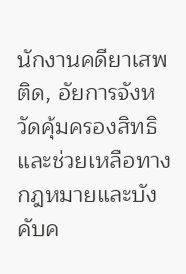นักงานคดียาเสพติด, อัยการจังหวัดคุ้มครองสิทธิและช่วยเหลือทางกฎหมายและบังคับค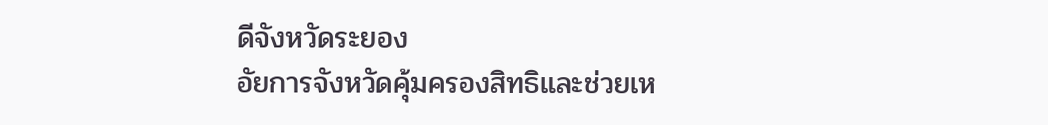ดีจังหวัดระยอง
อัยการจังหวัดคุ้มครองสิทธิและช่วยเห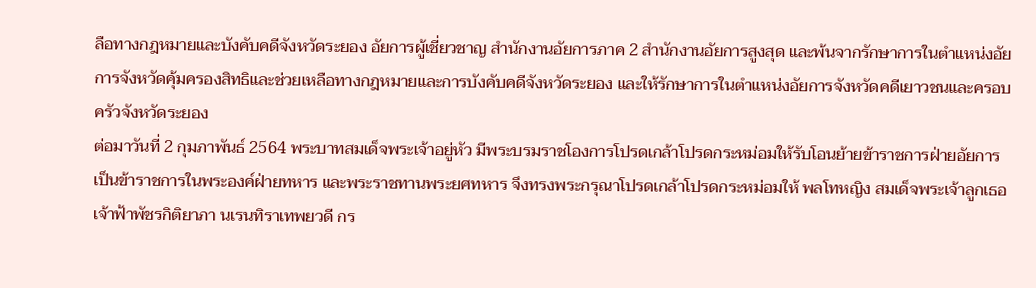ลือทางกฎหมายและบังคับคดีจังหวัดระยอง อัยการผู้เชี่ยวชาญ สำนักงานอัยการภาค 2 สำนักงานอัยการสูงสุด และพ้นจากรักษาการในตำแหน่งอัยการจังหวัดคุ้มครองสิทธิและช่วยเหลือทางกฎหมายและการบังคับคดีจังหวัดระยอง และให้รักษาการในตำแหน่งอัยการจังหวัดคดีเยาวชนและครอบครัวจังหวัดระยอง
ต่อมาวันที่ 2 กุมภาพันธ์ 2564 พระบาทสมเด็จพระเจ้าอยู่หัว มีพระบรมราชโองการโปรดเกล้าโปรดกระหม่อมให้รับโอนย้ายข้าราชการฝ่ายอัยการ เป็นข้าราชการในพระองค์ฝ่ายทหาร และพระราชทานพระยศทหาร จึงทรงพระกรุณาโปรดเกล้าโปรดกระหม่อมให้ พลโทหญิง สมเด็จพระเจ้าลูกเธอ เจ้าฟ้าพัชรกิติยาภา นเรนทิราเทพยวดี กร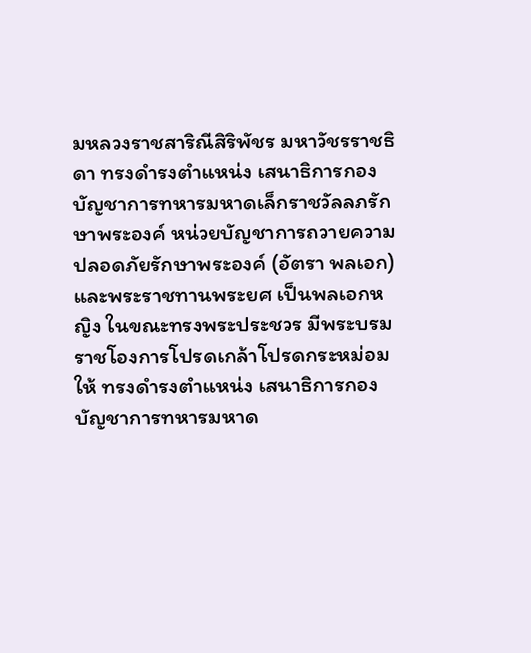มหลวงราชสาริณีสิริพัชร มหาวัชรราชธิดา ทรงดำรงตำแหน่ง เสนาธิการกองบัญชาการทหารมหาดเล็กราชวัลลภรักษาพระองค์ หน่วยบัญชาการถวายความปลอดภัยรักษาพระองค์ (อัตรา พลเอก) และพระราชทานพระยศ เป็นพลเอกหญิง ในขณะทรงพระประชวร มีพระบรมราชโองการโปรดเกล้าโปรดกระหม่อมให้ ทรงดำรงตำแหน่ง เสนาธิการกองบัญชาการทหารมหาด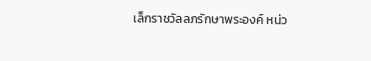เล็กราชวัลลภรักษาพระองค์ หน่ว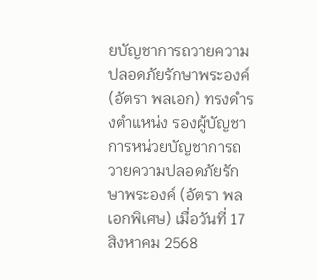ยบัญชาการถวายความปลอดภัยรักษาพระองค์ (อัตรา พลเอก) ทรงดำรงตำแหน่ง รองผู้บัญชาการหน่วยบัญชาการถวายความปลอดภัยรักษาพระองค์ (อัตรา พลเอกพิเศษ) เมื่อวันที่ 17 สิงหาคม 2568